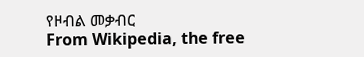የዞብል መቃብር
From Wikipedia, the free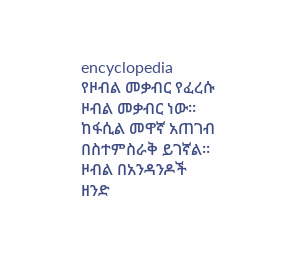encyclopedia
የዞብል መቃብር የፈረሱ ዞብል መቃብር ነው። ከፋሲል መዋኛ አጠገብ በስተምስራቅ ይገኛል። ዞብል በአንዳንዶች ዘንድ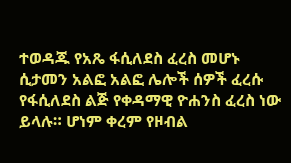ተወዳጁ የአጼ ፋሲለደስ ፈረስ መሆኑ ሲታመን አልፎ አልፎ ሌሎች ሰዎች ፈረሱ የፋሲለደስ ልጅ የቀዳማዊ ዮሐንስ ፈረስ ነው ይላሉ። ሆነም ቀረም የዞብል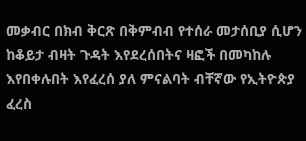መቃብር በክብ ቅርጽ በቅምብብ የተሰራ መታሰቢያ ሲሆን ከቆይታ ብዛት ጉዳት እየደረሰበትና ዛፎች በመካከሉ እየበቀሉበት እየፈረሰ ያለ ምናልባት ብቸኛው የኢትዮጵያ ፈረስ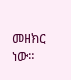መዘክር ነው።